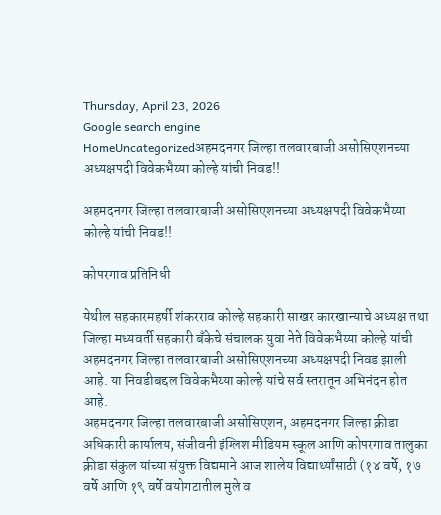Thursday, April 23, 2026
Google search engine
HomeUncategorizedअहमदनगर जिल्हा तलवारबाजी असोसिएशनच्या अध्यक्षपदी विवेकभैय्या कोल्हे यांची निवड!!

अहमदनगर जिल्हा तलवारबाजी असोसिएशनच्या अध्यक्षपदी विवेकभैय्या कोल्हे यांची निवड!!

कोपरगाव प्रतिनिधी

येथील सहकारमहर्षी शंकरराव कोल्हे सहकारी साखर कारखान्याचे अध्यक्ष तथा जिल्हा मध्यवर्ती सहकारी बँकेचे संचालक युवा नेते विवेकभैय्या कोल्हे यांची अहमदनगर जिल्हा तलवारबाजी असोसिएशनच्या अध्यक्षपदी निवड झाली आहे. या निवडीबद्दल विवेकभैय्या कोल्हे यांचे सर्व स्तरातून अभिनंदन होत आहे.
अहमदनगर जिल्हा तलवारबाजी असोसिएशन, अहमदनगर जिल्हा क्रीडा अधिकारी कार्यालय, संजीवनी इंग्लिश मीडियम स्कूल आणि कोपरगाव तालुका क्रीडा संकुल यांच्या संयुक्त विद्यमाने आज शालेय विद्यार्थ्यांसाठी (१४ वर्षे, १७ वर्षे आणि १९ वर्षे वयोगटातील मुले व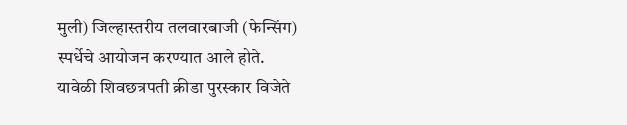मुली) जिल्हास्तरीय तलवारबाजी (फेन्सिंग) स्पर्धेचे आयोजन करण्यात आले होते.
यावेळी शिवछत्रपती क्रीडा पुरस्कार विजेते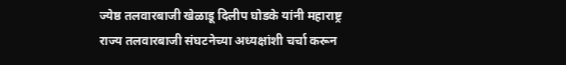ज्येष्ठ तलवारबाजी खेळाडू दिलीप घोडके यांनी महाराष्ट्र राज्य तलवारबाजी संघटनेच्या अध्यक्षांशी चर्चा करून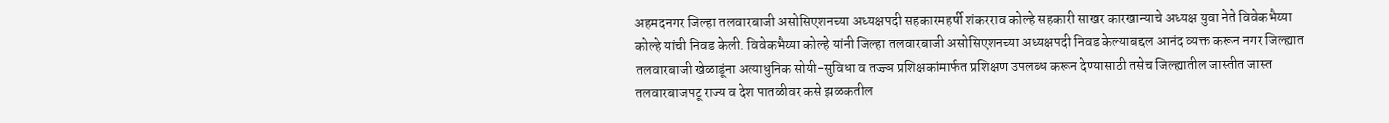अहमदनगर जिल्हा तलवारबाजी असोसिएशनच्या अध्यक्षपदी सहकारमहर्षी शंकरराव कोल्हे सहकारी साखर कारखान्याचे अध्यक्ष युवा नेते विवेकभैय्या कोल्हे यांची निवड केली. विवेकभैय्या कोल्हे यांनी जिल्हा तलवारबाजी असोसिएशनच्या अध्यक्षपदी निवड केल्याबद्दल आनंद व्यक्त करून नगर जिल्ह्यात तलवारबाजी खेळाडूंना अत्याधुनिक सोयी-सुविधा व तज्ज्ञ प्रशिक्षकांमार्फत प्रशिक्षण उपलब्ध करून देण्यासाठी तसेच जिल्ह्यातील जास्तीत जास्त तलवारबाजपटू राज्य व देश पातळीवर कसे झळकतील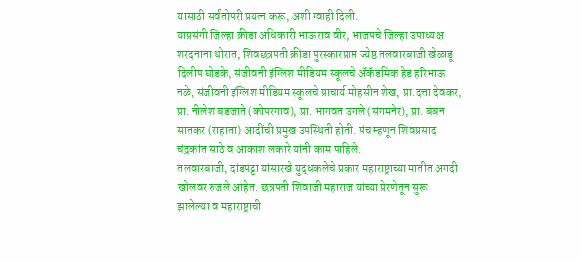यासाठी सर्वतोपरी प्रयत्न करू, अशी ग्वाही दिली.
याप्रसंगी जिल्हा क्रीडा अधिकारी भाऊराव वीर, भाजपचे जिल्हा उपाध्यक्ष शरदनाना थोरात, शिवछत्रपती क्रीडा पुरस्कारप्राप्त ज्येष्ठ तलवारबाजी खेळाडू दिलीप घोडके, संजीवनी इंग्लिश मीडियम स्कूलचे ॲकॅडमिक हेड हरिभाऊ नळे, संजीवनी इंग्लिश मीडियम स्कूलचे प्राचार्य मोहसीन शेख, प्रा.दत्ता देवकर, प्रा. नीलेश बडजाते (कोपरगाव), प्रा. भागवत उगले (संगमनेर), प्रा. बबन सातकर (राहाता) आदींची प्रमुख उपस्थिती होती. पंच म्हणून शिवप्रसाद चंद्रकांत साठे व आकाश लकारे यांनी काम पाहिले.
तलवारबाजी, दांडपट्टा यांसारखे युद्धकलेचे प्रकार महाराष्ट्राच्या मातीत अगदी खोलवर रुजले आहेत. छत्रपती शिवाजी महाराज यांच्या प्रेरणेतून सुरू झालेल्या व महाराष्ट्राची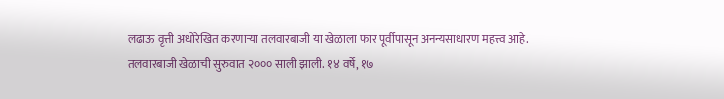लढाऊ वृत्ती अधोरेखित करणाऱ्या तलवारबाजी या खेळाला फार पूर्वीपासून अनन्यसाधारण महत्त्व आहे. तलवारबाजी खेळाची सुरुवात २००० साली झाली. १४ वर्षे, १७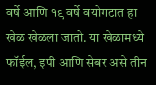वर्षे आणि १९ वर्षे वयोगटात हा खेळ खेळला जातो. या खेळामध्ये फॉईल, इपी आणि सेबर असे तीन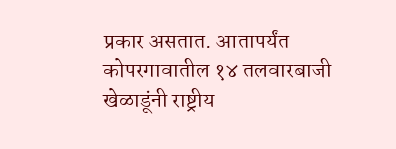प्रकार असतात. आतापर्यंत कोपरगावातील १४ तलवारबाजी खेळाडूंनी राष्ट्रीय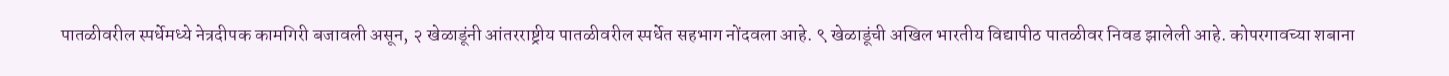पातळीवरील स्पर्धेमध्ये नेत्रदीपक कामगिरी बजावली असून, २ खेळाडूंनी आंतरराष्ट्रीय पातळीवरील स्पर्धेत सहभाग नोंदवला आहे. ९ खेळाडूंची अखिल भारतीय विद्यापीठ पातळीवर निवड झालेली आहे. कोपरगावच्या शबाना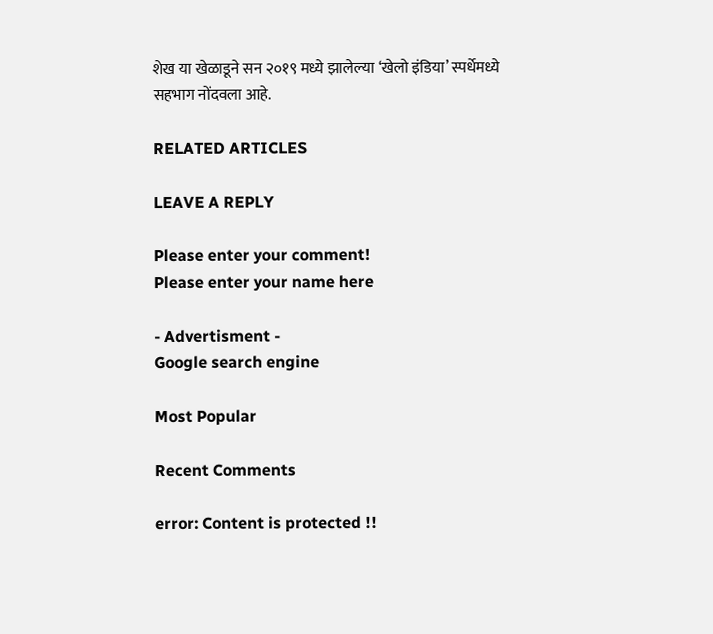शेख या खेळाडूने सन २०१९ मध्ये झालेल्या ‘खेलो इंडिया’ स्पर्धेमध्ये सहभाग नोंदवला आहे.

RELATED ARTICLES

LEAVE A REPLY

Please enter your comment!
Please enter your name here

- Advertisment -
Google search engine

Most Popular

Recent Comments

error: Content is protected !!